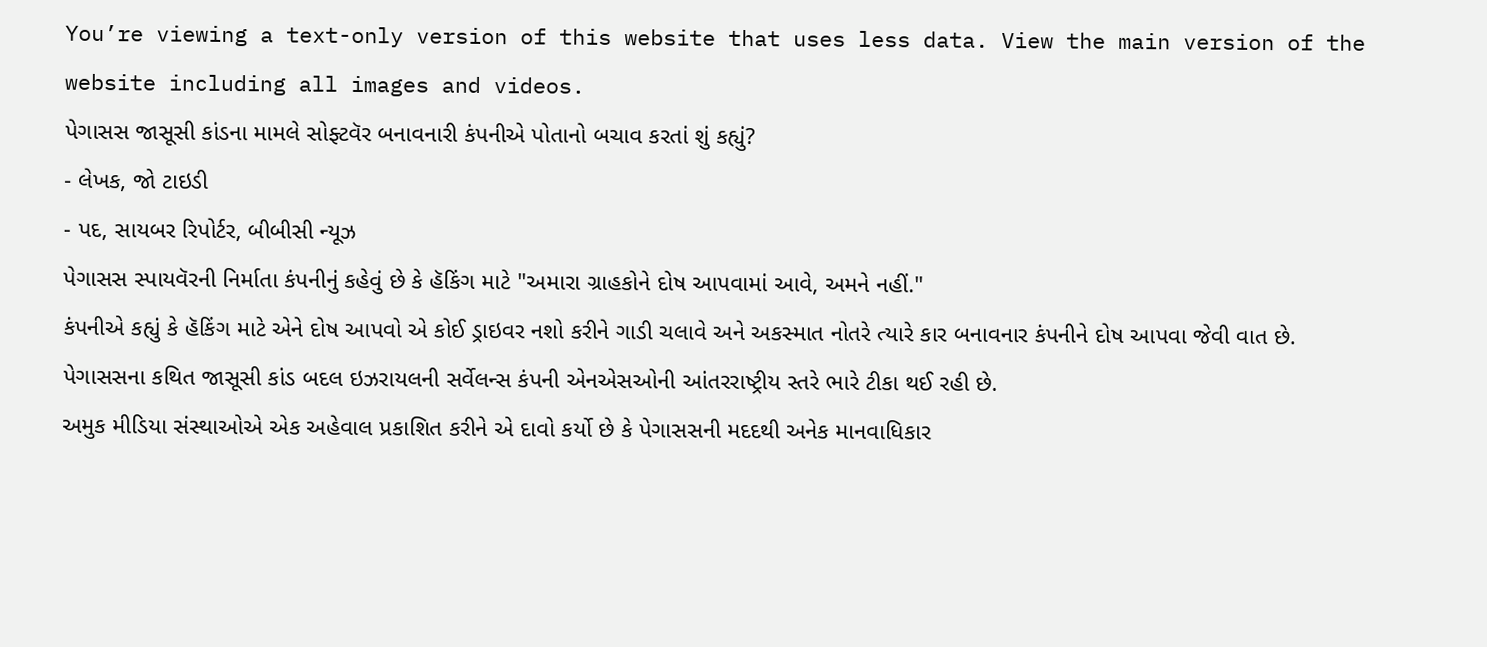You’re viewing a text-only version of this website that uses less data. View the main version of the website including all images and videos.
પેગાસસ જાસૂસી કાંડના મામલે સોફ્ટવૅર બનાવનારી કંપનીએ પોતાનો બચાવ કરતાં શું કહ્યું?
- લેખક, જો ટાઇડી
- પદ, સાયબર રિપોર્ટર, બીબીસી ન્યૂઝ
પેગાસસ સ્પાયવૅરની નિર્માતા કંપનીનું કહેવું છે કે હૅકિંગ માટે "અમારા ગ્રાહકોને દોષ આપવામાં આવે, અમને નહીં."
કંપનીએ કહ્યું કે હૅકિંગ માટે એને દોષ આપવો એ કોઈ ડ્રાઇવર નશો કરીને ગાડી ચલાવે અને અકસ્માત નોતરે ત્યારે કાર બનાવનાર કંપનીને દોષ આપવા જેવી વાત છે.
પેગાસસના કથિત જાસૂસી કાંડ બદલ ઇઝરાયલની સર્વેલન્સ કંપની એનએસઓની આંતરરાષ્ટ્રીય સ્તરે ભારે ટીકા થઈ રહી છે.
અમુક મીડિયા સંસ્થાઓએ એક અહેવાલ પ્રકાશિત કરીને એ દાવો કર્યો છે કે પેગાસસની મદદથી અનેક માનવાધિકાર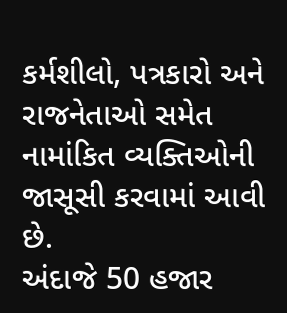કર્મશીલો, પત્રકારો અને રાજનેતાઓ સમેત નામાંકિત વ્યક્તિઓની જાસૂસી કરવામાં આવી છે.
અંદાજે 50 હજાર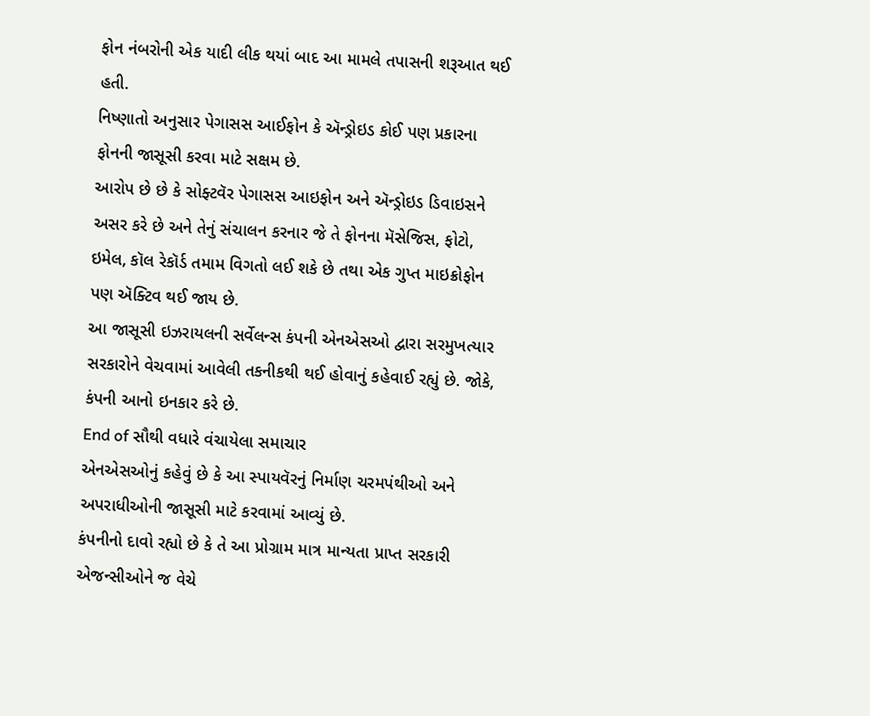ફોન નંબરોની એક યાદી લીક થયાં બાદ આ મામલે તપાસની શરૂઆત થઈ હતી.
નિષ્ણાતો અનુસાર પેગાસસ આઈફોન કે ઍન્ડ્રોઇડ કોઈ પણ પ્રકારના ફોનની જાસૂસી કરવા માટે સક્ષમ છે.
આરોપ છે છે કે સોફ્ટવૅર પેગાસસ આઇફોન અને ઍન્ડ્રોઇડ ડિવાઇસને અસર કરે છે અને તેનું સંચાલન કરનાર જે તે ફોનના મૅસેજિસ, ફોટો, ઇમેલ, કૉલ રેકૉર્ડ તમામ વિગતો લઈ શકે છે તથા એક ગુપ્ત માઇક્રોફોન પણ ઍક્ટિવ થઈ જાય છે.
આ જાસૂસી ઇઝરાયલની સર્વેલન્સ કંપની એનએસઓ દ્વારા સરમુખત્યાર સરકારોને વેચવામાં આવેલી તકનીકથી થઈ હોવાનું કહેવાઈ રહ્યું છે. જોકે, કંપની આનો ઇનકાર કરે છે.
End of સૌથી વધારે વંચાયેલા સમાચાર
એનએસઓનું કહેવું છે કે આ સ્પાયવૅરનું નિર્માણ ચરમપંથીઓ અને અપરાધીઓની જાસૂસી માટે કરવામાં આવ્યું છે.
કંપનીનો દાવો રહ્યો છે કે તે આ પ્રોગ્રામ માત્ર માન્યતા પ્રાપ્ત સરકારી એજન્સીઓને જ વેચે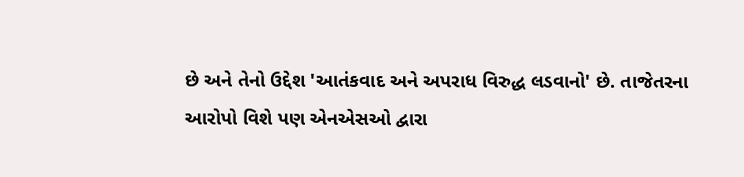છે અને તેનો ઉદ્દેશ 'આતંકવાદ અને અપરાધ વિરુદ્ધ લડવાનો' છે. તાજેતરના આરોપો વિશે પણ એનએસઓ દ્વારા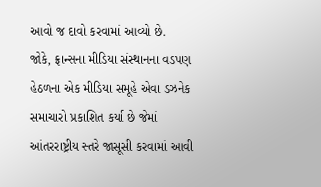આવો જ દાવો કરવામાં આવ્યો છે.
જોકે, ફ્રાન્સના મીડિયા સંસ્થાનના વડપણ હેઠળના એક મીડિયા સમૂહે એવા ડઝનેક સમાચારો પ્રકાશિત કર્યા છે જેમાં આંતરરાષ્ટ્રીય સ્તરે જાસૂસી કરવામાં આવી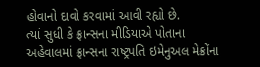હોવાનો દાવો કરવામાં આવી રહ્યો છે.
ત્યાં સુધી કે ફ્રાન્સના મીડિયાએ પોતાના અહેવાલમાં ફ્રાન્સના રાષ્ટ્રપતિ ઇમેનુઅલ મેક્રોંના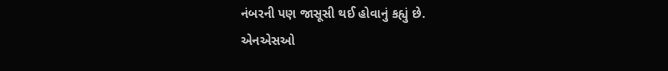નંબરની પણ જાસૂસી થઈ હોવાનું કહ્યું છે.
એનએસઓ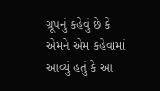ગ્રૂપનું કહેવું છે કે એમને એમ કહેવામાં આવ્યું હતું કે આ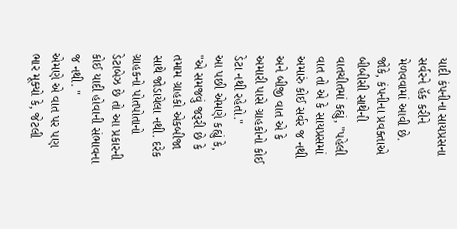યાદી કંપનીના સાયપ્રસના સર્વરને હૅક કરીને મેળવવામાં આવી છે.
જોકે, કંપનીના પ્રવક્તાએ બીબીસી સાથેની વાતચીતમાં કહ્યું, "પહેલી વાત તો એ કે સાયપ્રસમાં અમારું કોઈ સર્વર જ નથી અને બીજી વાત એ કે અમારી પાસે ગ્રાહકોનો કોઈ ડેટા નથી રહેતો."
આ પછી એમણે કહ્યું કે, "એ સમજવું જરૂરી છે કે તમામ ગ્રાહકો એકબીજા સાથે જોડાયેલા નથી. દરેક ગ્રાહકનો પોતપોતાનો ડેટાબેઝ છે તો આ પ્રકારની કોઈ યાદી હોવાની સંભાવના જ નથી. "
એમણે એ વાત પર પણ ભાર મૂક્યો કે, જેટલી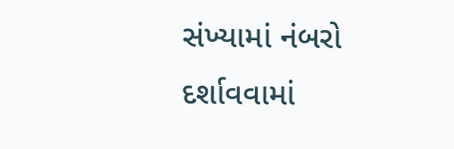સંખ્યામાં નંબરો દર્શાવવામાં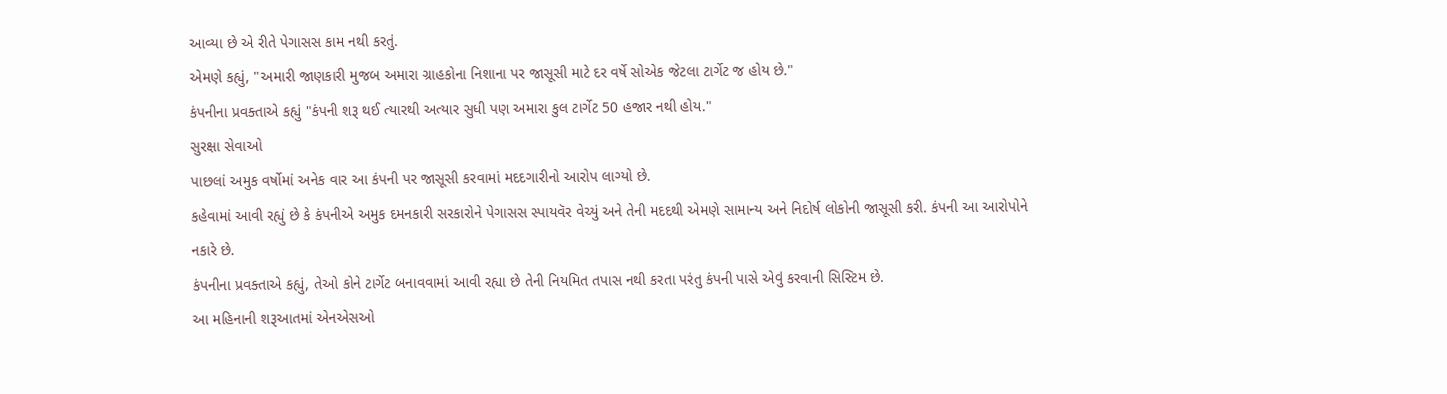આવ્યા છે એ રીતે પેગાસસ કામ નથી કરતું.
એમણે કહ્યું, "અમારી જાણકારી મુજબ અમારા ગ્રાહકોના નિશાના પર જાસૂસી માટે દર વર્ષે સોએક જેટલા ટાર્ગેટ જ હોય છે."
કંપનીના પ્રવક્તાએ કહ્યું "કંપની શરૂ થઈ ત્યારથી અત્યાર સુધી પણ અમારા કુલ ટાર્ગેટ 50 હજાર નથી હોય."
સુરક્ષા સેવાઓ
પાછલાં અમુક વર્ષોમાં અનેક વાર આ કંપની પર જાસૂસી કરવામાં મદદગારીનો આરોપ લાગ્યો છે.
કહેવામાં આવી રહ્યું છે કે કંપનીએ અમુક દમનકારી સરકારોને પેગાસસ સ્પાયવૅર વેચ્યું અને તેની મદદથી એમણે સામાન્ય અને નિદોર્ષ લોકોની જાસૂસી કરી. કંપની આ આરોપોને નકારે છે.
કંપનીના પ્રવક્તાએ કહ્યું, તેઓ કોને ટાર્ગેટ બનાવવામાં આવી રહ્યા છે તેની નિયમિત તપાસ નથી કરતા પરંતુ કંપની પાસે એવું કરવાની સિસ્ટિમ છે.
આ મહિનાની શરૂઆતમાં એનએસઓ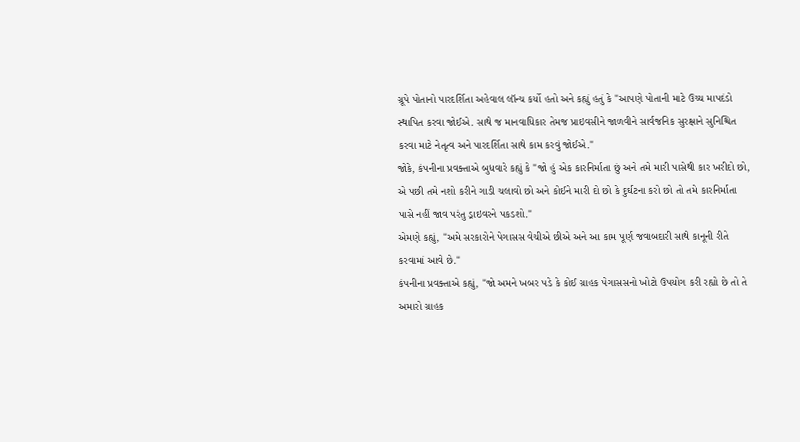ગ્રૂપે પોતાનો પારદર્શિતા અહેવાલ લૉન્ચ કર્યો હતો અને કહ્યું હતું કે "આપણે પોતાની માટે ઉચ્ચ માપદંડો સ્થાપિત કરવા જોઈએ. સાથે જ માનવાધિકાર તેમજ પ્રાઇવસીને જાળવીને સાર્વજનિક સુરક્ષાને સુનિશ્ચિત કરવા માટે નેતૃત્વ અને પારદર્શિતા સાથે કામ કરવું જોઈએ."
જોકે, કંપનીના પ્રવક્તાએ બુધવારે કહ્યું કે "જો હું એક કારનિર્માતા છું અને તમે મારી પાસેથી કાર ખરીદો છો, એ પછી તમે નશો કરીને ગાડી ચલાવો છો અને કોઈને મારી દો છો કે દુર્ઘટના કરો છો તો તમે કારનિર્માતા પાસે નહીં જાવ પરંતુ ડ્રાઇવરને પકડશો."
એમણે કહ્યું, "અમે સરકારોને પેગાસસ વેચીએ છીએ અને આ કામ પૂર્ણ જવાબદારી સાથે કાનૂની રીતે કરવામાં આવે છે."
કંપનીના પ્રવક્તાએ કહ્યું, "જો અમને ખબર પડે કે કોઈ ગ્રાહક પેગાસસનો ખોટો ઉપયોગ કરી રહ્યો છે તો તે અમારો ગ્રાહક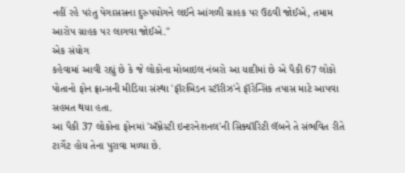નહીં રહે પરંતુ પેગાસસના દુરુપયોગને લઈને આંગળી ગ્રાહક પર ઉઠવી જોઈએ, તમામ આરોપ ગ્રાહક પર લાગવા જોઈએ."
એક સંયોગ
કહેવામાં આવી રહ્યું છે કે જે લોકોના મોબાઇલ નંબરો આ યાદીમાં છે એ પૈકી 67 લોકો પોતાનો ફોન ફ્રાન્સની મીડિયા સંસ્થા 'ફૉરબિડન સ્ટૉરીઝ'ને ફૉરેન્સિક તપાસ માટે આપવા સહમત થયા હતા.
આ પૈકી 37 લોકોના ફોનમાં 'ઍમ્નેસ્ટી ઇન્ટરનેશનલ'ની સિક્યૉરિટી લૅબને તે સંભવિત રીતે ટાર્ગેટ હોય તેના પુરાવા મળ્યા છે.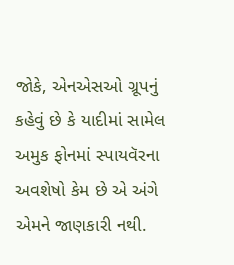જોકે, એનએસઓ ગ્રૂપનું કહેવું છે કે યાદીમાં સામેલ અમુક ફોનમાં સ્પાયવૅરના અવશેષો કેમ છે એ અંગે એમને જાણકારી નથી.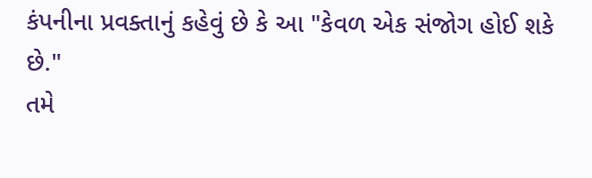કંપનીના પ્રવક્તાનું કહેવું છે કે આ "કેવળ એક સંજોગ હોઈ શકે છે."
તમે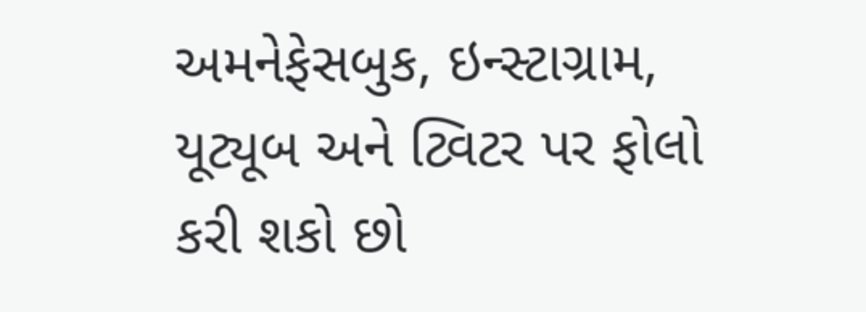અમનેફેસબુક, ઇન્સ્ટાગ્રામ, યૂટ્યૂબ અને ટ્વિટર પર ફોલો કરી શકો છો